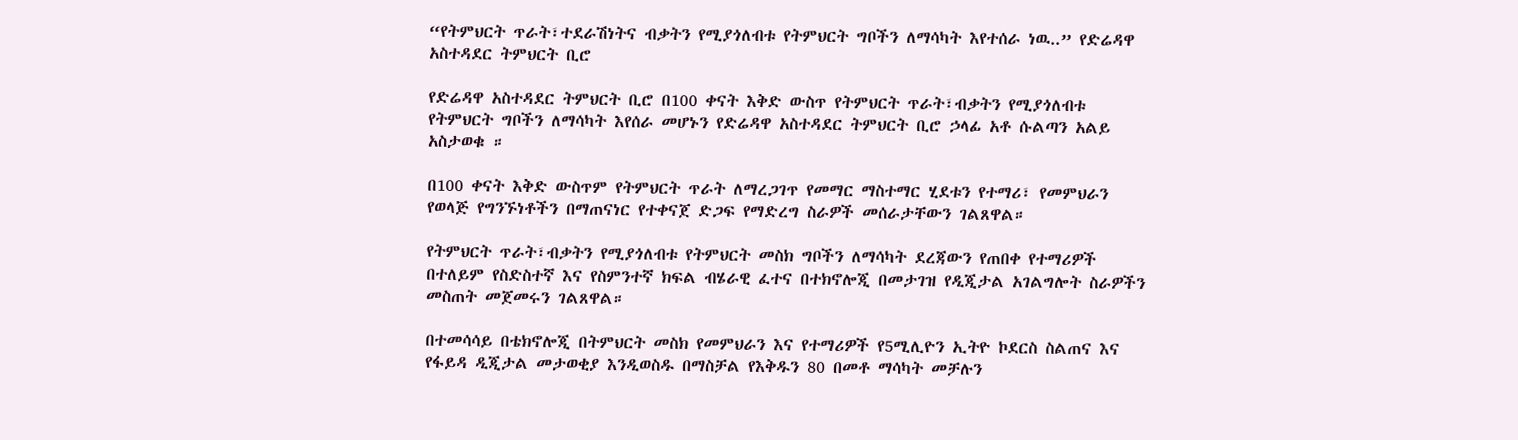“የትምህርት ጥራት፣ተደራሽነትና ብቃትን የሚያጎለብቱ የትምህርት ግቦችን ለማሳካት እየተሰራ ነዉ..” የድሬዳዋ አስተዳደር ትምህርት ቢሮ

የድሬዳዋ አስተዳደር ትምህርት ቢሮ በ100 ቀናት እቅድ ውስጥ የትምህርት ጥራት፣ብቃትን የሚያጎለብቱ የትምህርት ግቦችን ለማሳካት እየሰራ መሆኑን የድሬዳዋ አስተዳደር ትምህርት ቢሮ ኃላፊ አቶ ሱልጣን አልይ አስታወቁ ።

በ100 ቀናት እቅድ ውስጥም የትምህርት ጥራት ለማረጋገጥ የመማር ማስተማር ሂደቱን የተማሪ፣ የመምህራን የወላጅ የግንኙነቶችን በማጠናነር የተቀናጀ ድጋፍ የማድረግ ስራዎች መሰራታቸውን ገልጸዋል።

የትምህርት ጥራት፣ብቃትን የሚያጎለብቱ የትምህርት መስክ ግቦችን ለማሳካት ደረጃውን የጠበቀ የተማሪዎች በተለይም የስድስተኛ እና የስምንተኛ ክፍል ብሄራዊ ፈተና በተክኖሎጂ በመታገዝ የዲጂታል አገልግሎት ስራዎችን መስጠት መጀመሩን ገልጸዋል።

በተመሳሳይ በቴክኖሎጂ በትምህርት መስክ የመምህራን እና የተማሪዎች የ5ሚሊዮን ኢትዮ ኮደርስ ስልጠና እና የፋይዳ ዲጂታል መታወቂያ እንዲወስዱ በማስቻል የእቅዱን 80 በመቶ ማሳካት መቻሉን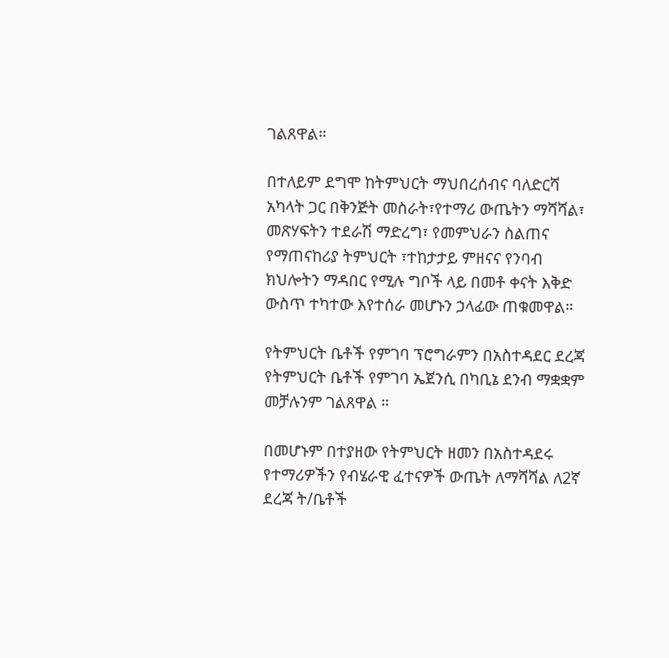ገልጸዋል።

በተለይም ደግሞ ከትምህርት ማህበረሰብና ባለድርሻ አካላት ጋር በቅንጅት መስራት፣የተማሪ ውጤትን ማሻሻል፣ መጽሃፍትን ተደራሽ ማድረግ፣ የመምህራን ስልጠና የማጠናከሪያ ትምህርት ፣ተከታታይ ምዘናና የንባብ ክህሎትን ማዳበር የሚሉ ግቦች ላይ በመቶ ቀናት እቅድ ውስጥ ተካተው እየተሰራ መሆኑን ኃላፊው ጠቁመዋል።

የትምህርት ቤቶች የምገባ ፕሮግራምን በአስተዳደር ደረጃ የትምህርት ቤቶች የምገባ ኤጀንሲ በካቢኔ ደንብ ማቋቋም መቻሉንም ገልጸዋል ።

በመሆኑም በተያዘው የትምህርት ዘመን በአስተዳደሩ የተማሪዎችን የብሄራዊ ፈተናዎች ውጤት ለማሻሻል ለ2ኛ ደረጃ ት/ቤቶች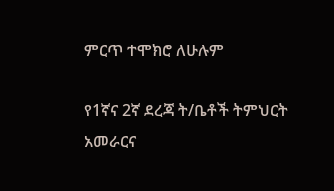ምርጥ ተሞክሮ ለሁሉም

የ1ኛና 2ኛ ደረጃ ት/ቤቶች ትምህርት አመራርና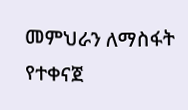መምህራን ለማስፋት የተቀናጀ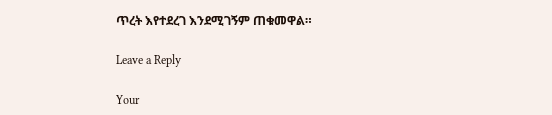ጥረት እየተደረገ እንደሚገኝም ጠቁመዋል።

Leave a Reply

Your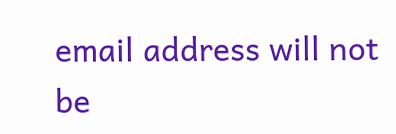email address will not be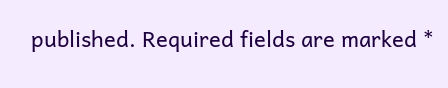published. Required fields are marked *